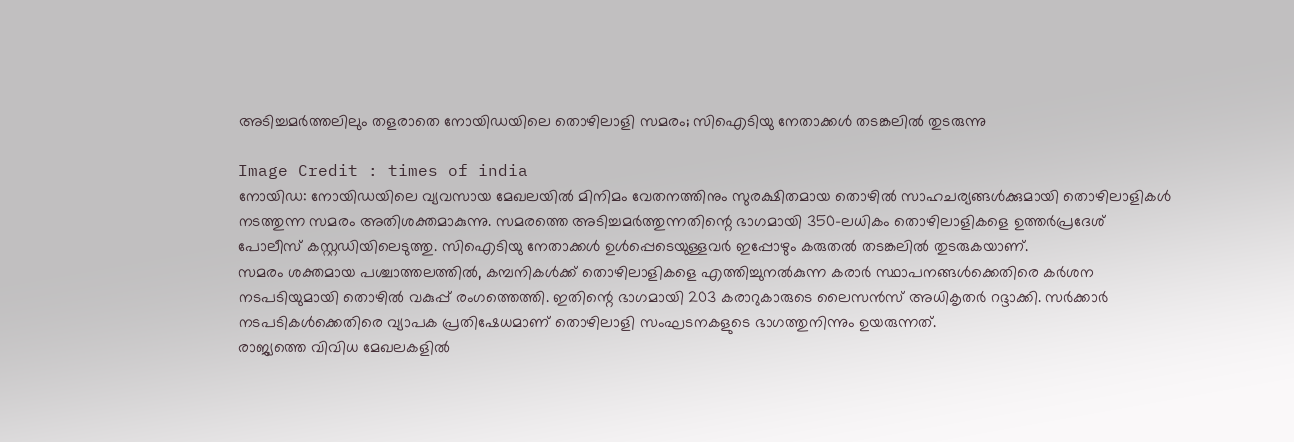അടിച്ചമർത്തലിലും തളരാതെ നോയിഡയിലെ തൊഴിലാളി സമരം; സിഐടിയു നേതാക്കൾ തടങ്കലിൽ തുടരുന്നു

Image Credit : times of india
നോയിഡ: നോയിഡയിലെ വ്യവസായ മേഖലയിൽ മിനിമം വേതനത്തിനും സുരക്ഷിതമായ തൊഴിൽ സാഹചര്യങ്ങൾക്കുമായി തൊഴിലാളികൾ നടത്തുന്ന സമരം അതിശക്തമാകുന്നു. സമരത്തെ അടിച്ചമർത്തുന്നതിന്റെ ഭാഗമായി 350-ലധികം തൊഴിലാളികളെ ഉത്തർപ്രദേശ് പോലീസ് കസ്റ്റഡിയിലെടുത്തു. സിഐടിയു നേതാക്കൾ ഉൾപ്പെടെയുള്ളവർ ഇപ്പോഴും കരുതൽ തടങ്കലിൽ തുടരുകയാണ്.
സമരം ശക്തമായ പശ്ചാത്തലത്തിൽ, കമ്പനികൾക്ക് തൊഴിലാളികളെ എത്തിച്ചുനൽകുന്ന കരാർ സ്ഥാപനങ്ങൾക്കെതിരെ കർശന നടപടിയുമായി തൊഴിൽ വകുപ്പ് രംഗത്തെത്തി. ഇതിന്റെ ഭാഗമായി 203 കരാറുകാരുടെ ലൈസൻസ് അധികൃതർ റദ്ദാക്കി. സർക്കാർ നടപടികൾക്കെതിരെ വ്യാപക പ്രതിഷേധമാണ് തൊഴിലാളി സംഘടനകളുടെ ഭാഗത്തുനിന്നും ഉയരുന്നത്.
രാജ്യത്തെ വിവിധ മേഖലകളിൽ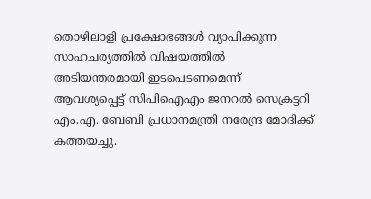തൊഴിലാളി പ്രക്ഷോഭങ്ങൾ വ്യാപിക്കുന്ന സാഹചര്യത്തിൽ വിഷയത്തിൽ അടിയന്തരമായി ഇടപെടണമെന്ന് ആവശ്യപ്പെട്ട് സിപിഐഎം ജനറൽ സെക്രട്ടറി എം.എ. ബേബി പ്രധാനമന്ത്രി നരേന്ദ്ര മോദിക്ക് കത്തയച്ചു.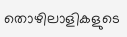തൊഴിലാളികളുടെ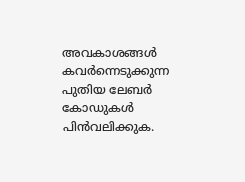അവകാശങ്ങൾ കവർന്നെടുക്കുന്ന പുതിയ ലേബർ കോഡുകൾ പിൻവലിക്കുക.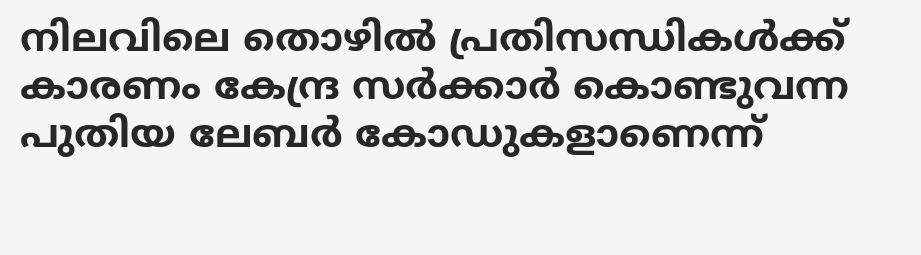നിലവിലെ തൊഴിൽ പ്രതിസന്ധികൾക്ക് കാരണം കേന്ദ്ര സർക്കാർ കൊണ്ടുവന്ന പുതിയ ലേബർ കോഡുകളാണെന്ന്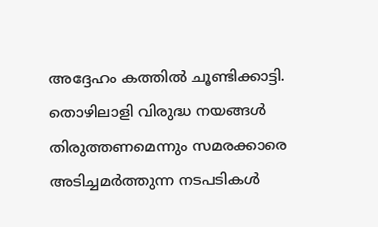അദ്ദേഹം കത്തിൽ ചൂണ്ടിക്കാട്ടി.
തൊഴിലാളി വിരുദ്ധ നയങ്ങൾ തിരുത്തണമെന്നും സമരക്കാരെ അടിച്ചമർത്തുന്ന നടപടികൾ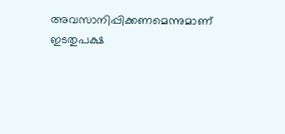അവസാനിപ്പിക്കണമെന്നുമാണ് ഇടതുപക്ഷ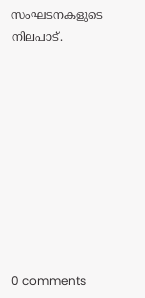സംഘടനകളുടെ നിലപാട്.










0 comments